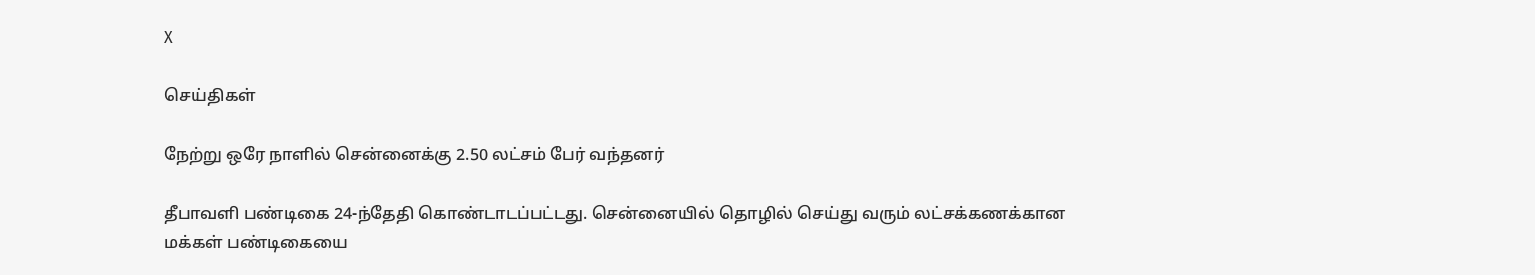X

செய்திகள்

நேற்று ஒரே நாளில் சென்னைக்கு 2.50 லட்சம் பேர் வந்தனர்

தீபாவளி பண்டிகை 24-ந்தேதி கொண்டாடப்பட்டது. சென்னையில் தொழில் செய்து வரும் லட்சக்கணக்கான மக்கள் பண்டிகையை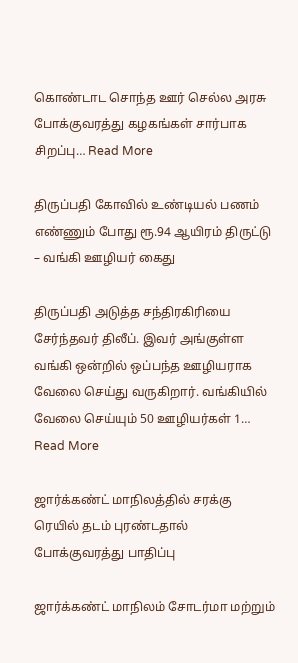கொண்டாட சொந்த ஊர் செல்ல அரசு போக்குவரத்து கழகங்கள் சார்பாக சிறப்பு… Read More

திருப்பதி கோவில் உண்டியல் பணம் எண்ணும் போது ரூ.94 ஆயிரம் திருட்டு – வங்கி ஊழியர் கைது

திருப்பதி அடுத்த சந்திரகிரியை சேர்ந்தவர் திலீப். இவர் அங்குள்ள வங்கி ஒன்றில் ஒப்பந்த ஊழியராக வேலை செய்து வருகிறார். வங்கியில் வேலை செய்யும் 50 ஊழியர்கள் 1… Read More

ஜார்க்கண்ட் மாநிலத்தில் சரக்கு ரெயில் தடம் புரண்டதால் போக்குவரத்து பாதிப்பு

ஜார்க்கண்ட் மாநிலம் சோடர்மா மற்றும்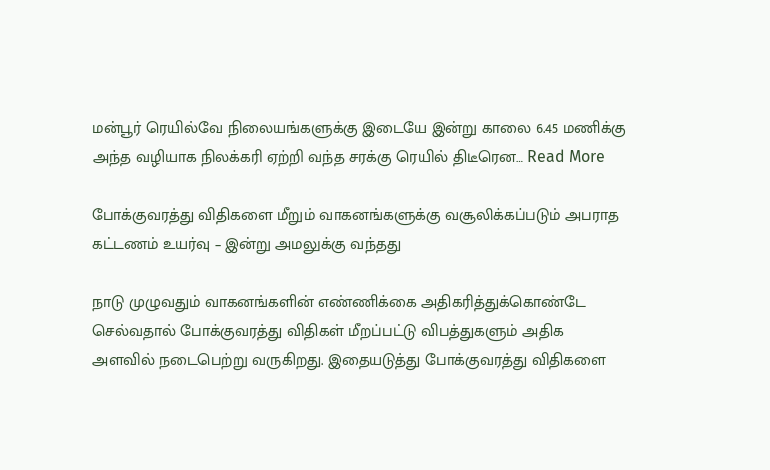மன்பூர் ரெயில்வே நிலையங்களுக்கு இடையே இன்று காலை 6.45 மணிக்கு அந்த வழியாக நிலக்கரி ஏற்றி வந்த சரக்கு ரெயில் திடீரென… Read More

போக்குவரத்து விதிகளை மீறும் வாகனங்களுக்கு வசூலிக்கப்படும் அபராத கட்டணம் உயர்வு – இன்று அமலுக்கு வந்தது

நாடு முழுவதும் வாகனங்களின் எண்ணிக்கை அதிகரித்துக்கொண்டே செல்வதால் போக்குவரத்து விதிகள் மீறப்பட்டு விபத்துகளும் அதிக அளவில் நடைபெற்று வருகிறது. இதையடுத்து போக்குவரத்து விதிகளை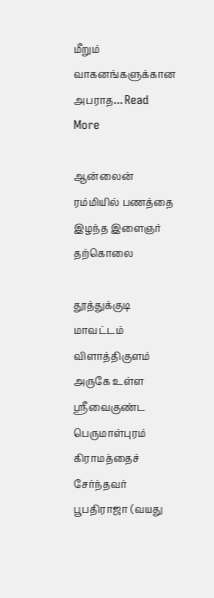மீறும் வாகனங்களுக்கான அபராத… Read More

ஆன்லைன் ரம்மியில் பணத்தை இழந்த இளைஞர் தற்கொலை

தூத்துக்குடி மாவட்டம் விளாத்திகுளம் அருகே உள்ள ஸ்ரீவைகுண்ட பெருமாள்புரம் கிராமத்தைச் சேர்ந்தவர் பூபதிராஜா (வயது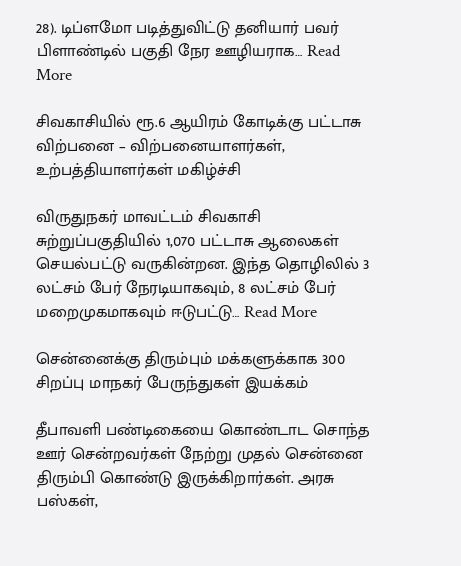28). டிப்ளமோ படித்துவிட்டு தனியார் பவர் பிளாண்டில் பகுதி நேர ஊழியராக… Read More

சிவகாசியில் ரூ.6 ஆயிரம் கோடிக்கு பட்டாசு விற்பனை – விற்பனையாளர்கள், உற்பத்தியாளர்கள் மகிழ்ச்சி

விருதுநகர் மாவட்டம் சிவகாசி சுற்றுப்பகுதியில் 1,070 பட்டாசு ஆலைகள் செயல்பட்டு வருகின்றன. இந்த தொழிலில் 3 லட்சம் பேர் நேரடியாகவும், 8 லட்சம் பேர் மறைமுகமாகவும் ஈடுபட்டு… Read More

சென்னைக்கு திரும்பும் மக்களுக்காக 300 சிறப்பு மாநகர் பேருந்துகள் இயக்கம்

தீபாவளி பண்டிகையை கொண்டாட சொந்த ஊர் சென்றவர்கள் நேற்று முதல் சென்னை திரும்பி கொண்டு இருக்கிறார்கள். அரசு பஸ்கள்,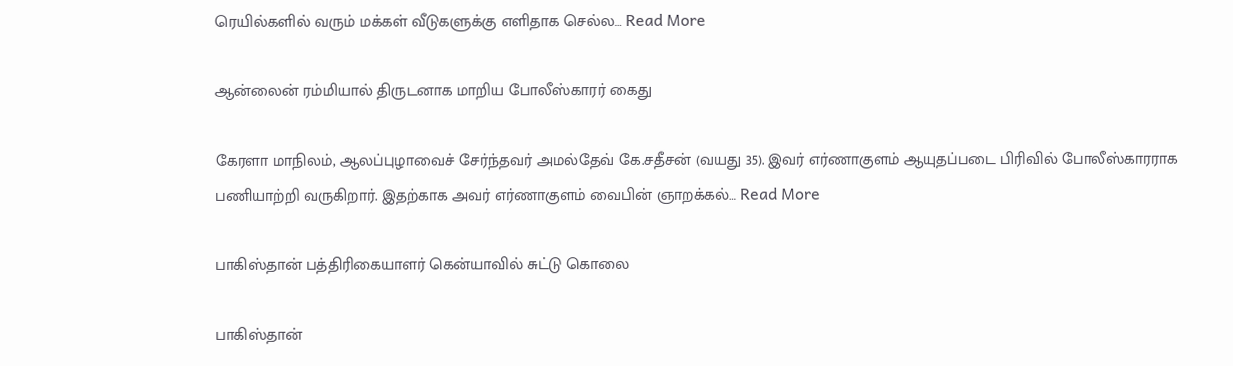ரெயில்களில் வரும் மக்கள் வீடுகளுக்கு எளிதாக செல்ல… Read More

ஆன்லைன் ரம்மியால் திருடனாக மாறிய போலீஸ்காரர் கைது

கேரளா மாநிலம், ஆலப்புழாவைச் சேர்ந்தவர் அமல்தேவ் கே.சதீசன் (வயது 35). இவர் எர்ணாகுளம் ஆயுதப்படை பிரிவில் போலீஸ்காரராக பணியாற்றி வருகிறார். இதற்காக அவர் எர்ணாகுளம் வைபின் ஞாறக்கல்… Read More

பாகிஸ்தான் பத்திரிகையாளர் கென்யாவில் சுட்டு கொலை

பாகிஸ்தான்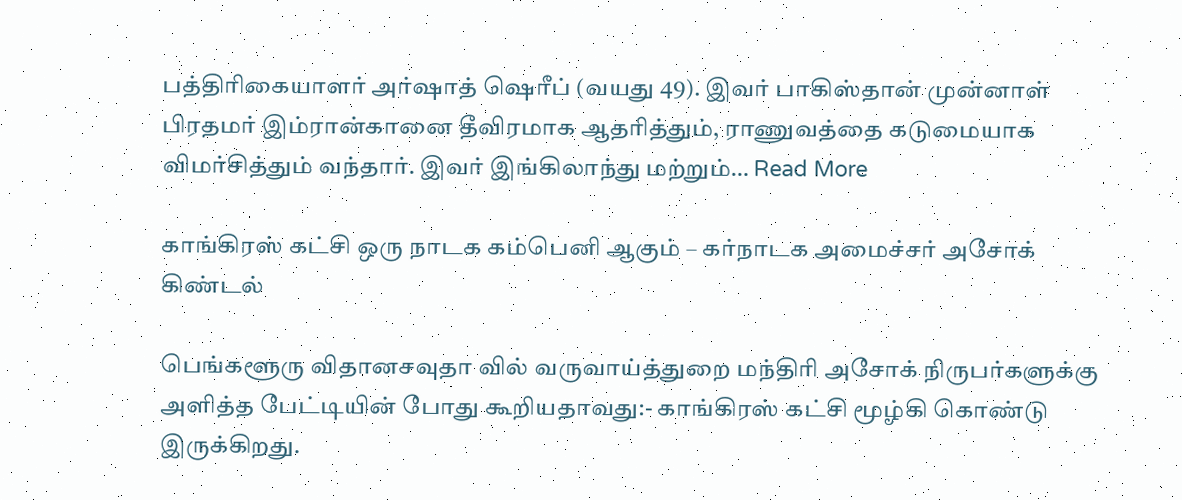பத்திரிகையாளர் அர்ஷாத் ஷெரீப் (வயது 49). இவர் பாகிஸ்தான் முன்னாள் பிரதமர் இம்ரான்கானை தீவிரமாக ஆதரித்தும், ராணுவத்தை கடுமையாக விமர்சித்தும் வந்தார். இவர் இங்கிலாந்து மற்றும்… Read More

காங்கிரஸ் கட்சி ஒரு நாடக கம்பெனி ஆகும் – கர்நாடக அமைச்சர் அசோக் கிண்டல்

பெங்களூரு விதானசவுதா வில் வருவாய்த்துறை மந்திரி அசோக் நிருபர்களுக்கு அளித்த பேட்டியின் போது கூறியதாவது:- காங்கிரஸ் கட்சி மூழ்கி கொண்டு இருக்கிறது.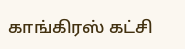காங்கிரஸ் கட்சி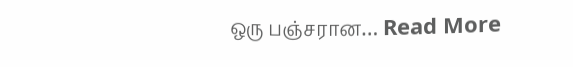ஒரு பஞ்சரான… Read More